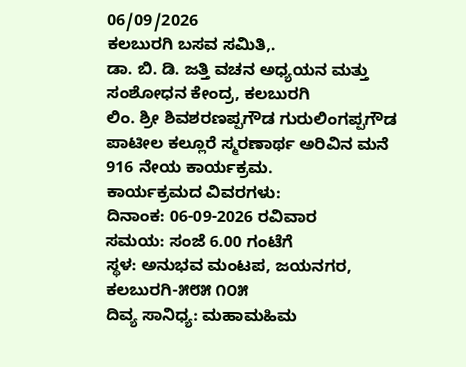06/09/2026
ಕಲಬುರಗಿ ಬಸವ ಸಮಿತಿ,.
ಡಾ. ಬಿ. ಡಿ. ಜತ್ತಿ ವಚನ ಅಧ್ಯಯನ ಮತ್ತು ಸಂಶೋಧನ ಕೇಂದ್ರ, ಕಲಬುರಗಿ
ಲಿಂ. ಶ್ರೀ ಶಿವಶರಣಪ್ಪಗೌಡ ಗುರುಲಿಂಗಪ್ಪಗೌಡ ಪಾಟೀಲ ಕಲ್ಲೂರೆ ಸ್ಮರಣಾರ್ಥ ಅರಿವಿನ ಮನೆ 916 ನೇಯ ಕಾರ್ಯಕ್ರಮ.
ಕಾರ್ಯಕ್ರಮದ ವಿವರಗಳು:
ದಿನಾಂಕ: 06-09-2026 ರವಿವಾರ
ಸಮಯ: ಸಂಜೆ 6.00 ಗಂಟೆಗೆ
ಸ್ಥಳ: ಅನುಭವ ಮಂಟಪ, ಜಯನಗರ, ಕಲಬುರಗಿ-೫೮೫ ೧೦೫
ದಿವ್ಯ ಸಾನಿಧ್ಯ: ಮಹಾಮಹಿಮ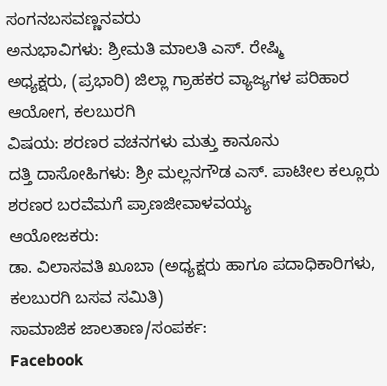ಸಂಗನಬಸವಣ್ಣನವರು
ಅನುಭಾವಿಗಳು: ಶ್ರೀಮತಿ ಮಾಲತಿ ಎಸ್. ರೇಷ್ಮಿ
ಅಧ್ಯಕ್ಷರು, (ಪ್ರಭಾರಿ) ಜಿಲ್ಲಾ ಗ್ರಾಹಕರ ವ್ಯಾಜ್ಯಗಳ ಪರಿಹಾರ ಆಯೋಗ, ಕಲಬುರಗಿ
ವಿಷಯ: ಶರಣರ ವಚನಗಳು ಮತ್ತು ಕಾನೂನು
ದತ್ತಿ ದಾಸೋಹಿಗಳು: ಶ್ರೀ ಮಲ್ಲನಗೌಡ ಎಸ್. ಪಾಟೀಲ ಕಲ್ಲೂರು
ಶರಣರ ಬರವೆಮಗೆ ಪ್ರಾಣಜೀವಾಳವಯ್ಯ
ಆಯೋಜಕರು:
ಡಾ. ವಿಲಾಸವತಿ ಖೂಬಾ (ಅಧ್ಯಕ್ಷರು ಹಾಗೂ ಪದಾಧಿಕಾರಿಗಳು, ಕಲಬುರಗಿ ಬಸವ ಸಮಿತಿ)
ಸಾಮಾಜಿಕ ಜಾಲತಾಣ/ಸಂಪರ್ಕ:
Facebook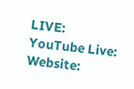LIVE:
YouTube Live:
Website: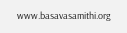www.basavasamithi.org